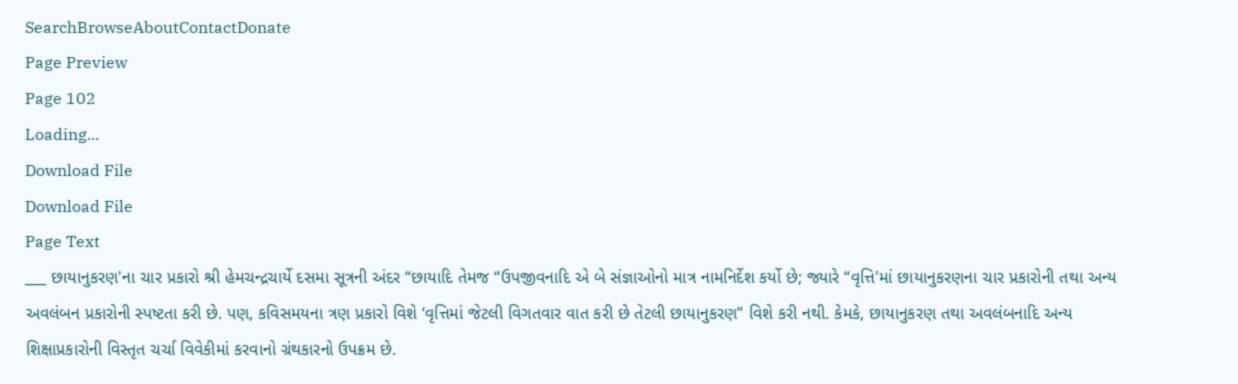SearchBrowseAboutContactDonate
Page Preview
Page 102
Loading...
Download File
Download File
Page Text
___ છાયાનુકરણ'ના ચાર પ્રકારો શ્રી હેમચન્દ્રચાર્યે દસમા સૂત્રની અંદર “છાયાદિ તેમજ “ઉપજીવનાદિ એ બે સંજ્ઞાઓનો માત્ર નામનિર્દેશ કર્યો છે; જ્યારે “વૃત્તિ'માં છાયાનુકરણના ચાર પ્રકારોની તથા અન્ય અવલંબન પ્રકારોની સ્પષ્ટતા કરી છે. પણ, કવિસમયના ત્રણ પ્રકારો વિશે ‘વૃત્તિમાં જેટલી વિગતવાર વાત કરી છે તેટલી છાયાનુકરણ” વિશે કરી નથી. કેમકે, છાયાનુકરણ તથા અવલંબનાદિ અન્ય શિક્ષાપ્રકારોની વિસ્તૃત ચર્ચા વિવેકીમાં કરવાનો ગ્રંથકારનો ઉપક્રમ છે.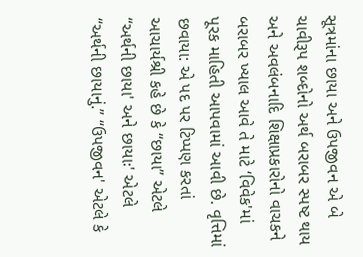સૂત્રમાંના છાયા અને ઉપજીવન એ બે ચાવીરૂપ શબ્દોનો અર્થ બરાબર સ્પષ્ટ થાય અને અવલંબનાદિ શિક્ષાપ્રકારોનો વાચકને બરાબર ખ્યાલ આવે તે માટે ‘વિવેક'માં પૂરક માહિતી આપવામાં આવી છે. વૃત્તિમાં છવાયા: એ પદ પર ટિપ્પણ કરતાં આચાર્યશ્રી કહે છે કે “છાયા” એટલે “અર્થની છાયા' અને છાયાઃ' એટલે “અર્થની છાયાનું.” “ઉપજીવન' એટલે કે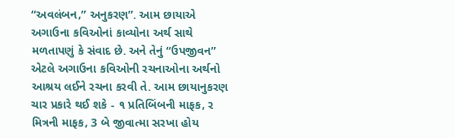“અવલંબન,” અનુકરણ”. આમ છાયાએ અગાઉના કવિઓનાં કાવ્યોના અર્થ સાથે મળતાપણું કે સંવાદ છે. અને તેનું “ઉપજીવન” એટલે અગાઉના કવિઓની રચનાઓના અર્થનો આશ્રય લઈને રચના કરવી તે. આમ છાયાનુકરણ ચાર પ્રકારે થઈ શકે - ૧ પ્રતિબિંબની માફક, ર મિત્રની માફક, 3 બે જીવાત્મા સરખા હોય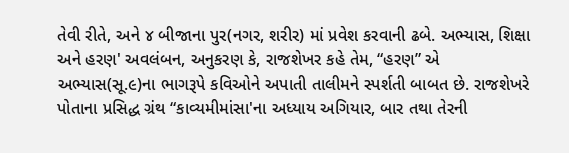તેવી રીતે, અને ૪ બીજાના પુર(નગર, શરીર) માં પ્રવેશ કરવાની ઢબે. અભ્યાસ, શિક્ષા અને હરણ' અવલંબન, અનુકરણ કે, રાજશેખર કહે તેમ, “હરણ” એ અભ્યાસ(સૂ.૯)ના ભાગરૂપે કવિઓને અપાતી તાલીમને સ્પર્શતી બાબત છે. રાજશેખરે પોતાના પ્રસિદ્ધ ગ્રંથ “કાવ્યમીમાંસા'ના અધ્યાય અગિયાર, બાર તથા તેરની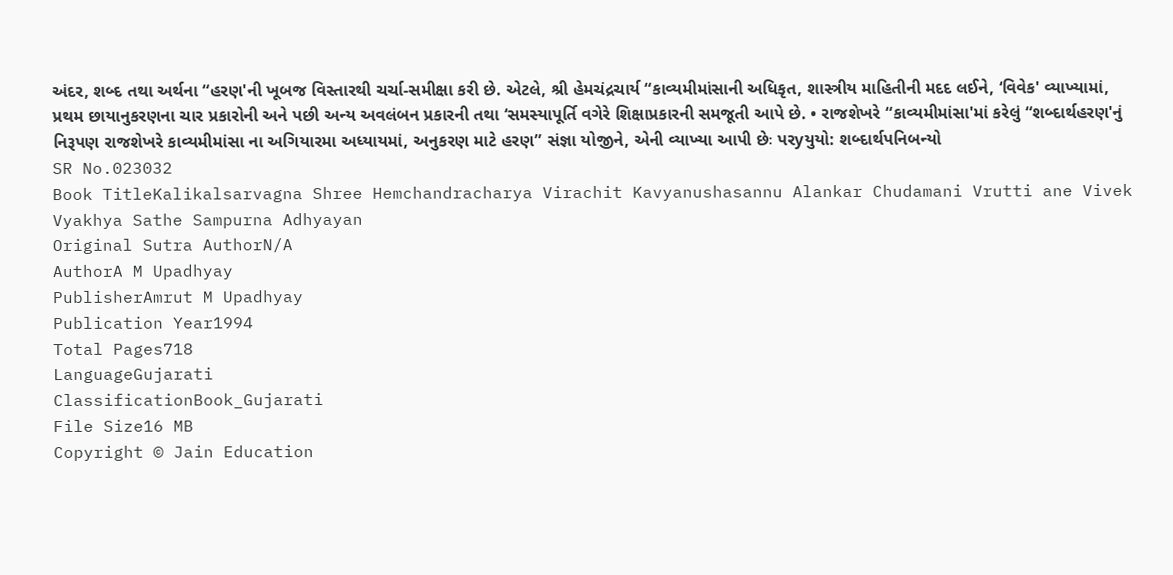અંદર, શબ્દ તથા અર્થના “હરણ'ની ખૂબજ વિસ્તારથી ચર્ચા-સમીક્ષા કરી છે. એટલે, શ્રી હેમચંદ્રચાર્ય “કાવ્યમીમાંસાની અધિકૃત, શાસ્ત્રીય માહિતીની મદદ લઈને, ‘વિવેક' વ્યાખ્યામાં, પ્રથમ છાયાનુકરણના ચાર પ્રકારોની અને પછી અન્ય અવલંબન પ્રકારની તથા ‘સમસ્યાપૂર્તિ વગેરે શિક્ષાપ્રકારની સમજૂતી આપે છે. • રાજશેખરે “કાવ્યમીમાંસા'માં કરેલું “શબ્દાર્થહરણ'નું નિરૂપણ રાજશેખરે કાવ્યમીમાંસા ના અગિયારમા અધ્યાયમાં, અનુકરણ માટે હરણ” સંજ્ઞા યોજીને, એની વ્યાખ્યા આપી છેઃ પરyયુયો: શબ્દાર્થપનિબન્યો
SR No.023032
Book TitleKalikalsarvagna Shree Hemchandracharya Virachit Kavyanushasannu Alankar Chudamani Vrutti ane Vivek Vyakhya Sathe Sampurna Adhyayan
Original Sutra AuthorN/A
AuthorA M Upadhyay
PublisherAmrut M Upadhyay
Publication Year1994
Total Pages718
LanguageGujarati
ClassificationBook_Gujarati
File Size16 MB
Copyright © Jain Education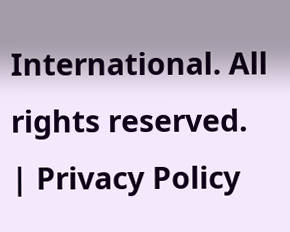International. All rights reserved. | Privacy Policy